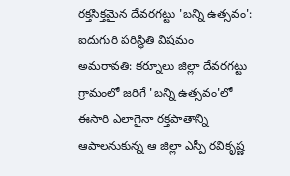రక్తసిక్తమైన దేవరగట్టు 'బన్ని ఉత్సవం': ఐదుగురి పరిస్థితి విషమం
అమరావతి: కర్నూలు జిల్లా దేవరగట్టు గ్రామంలో జరిగే 'బన్ని ఉత్సవం'లో ఈసారి ఎలాగైనా రక్తపాతాన్ని ఆపాలనుకున్న ఆ జిల్లా ఎస్పీ రవికృష్ణ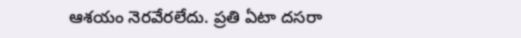ఆశయం నెరవేరలేదు. ప్రతి ఏటా దసరా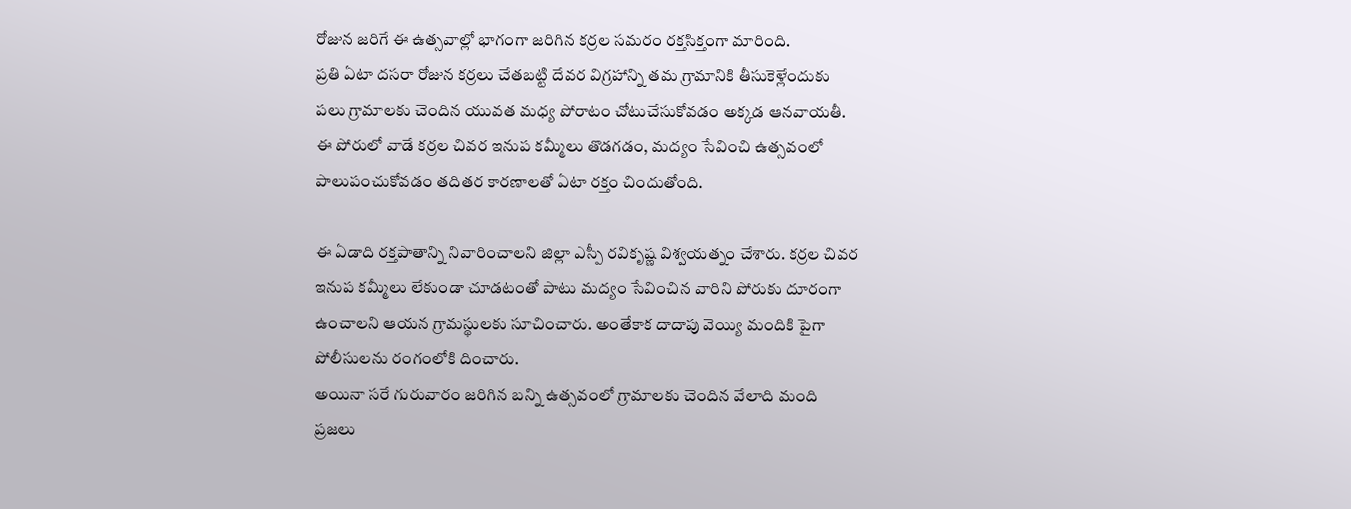రోజున జరిగే ఈ ఉత్సవాల్లో భాగంగా జరిగిన కర్రల సమరం రక్తసిక్తంగా మారింది.
ప్రతి ఏటా దసరా రోజున కర్రలు చేతబట్టి దేవర విగ్రహాన్ని తమ గ్రామానికి తీసుకెళ్లేందుకు పలు గ్రామాలకు చెందిన యువత మధ్య పోరాటం చోటుచేసుకోవడం అక్కడ ఆనవాయతీ. ఈ పోరులో వాడే కర్రల చివర ఇనుప కమ్మీలు తొడగడం, మద్యం సేవించి ఉత్సవంలో పాలుపంచుకోవడం తదితర కారణాలతో ఏటా రక్తం చిందుతోంది.

ఈ ఏడాది రక్తపాతాన్ని నివారించాలని జిల్లా ఎస్పీ రవికృష్ణ విశ్వయత్నం చేశారు. కర్రల చివర ఇనుప కమ్మీలు లేకుండా చూడటంతో పాటు మద్యం సేవించిన వారిని పోరుకు దూరంగా ఉంచాలని ఆయన గ్రామస్థులకు సూచించారు. అంతేకాక దాదాపు వెయ్యి మందికి పైగా పోలీసులను రంగంలోకి దించారు.
అయినా సరే గురువారం జరిగిన బన్ని ఉత్సవంలో గ్రామాలకు చెందిన వేలాది మంది ప్రజలు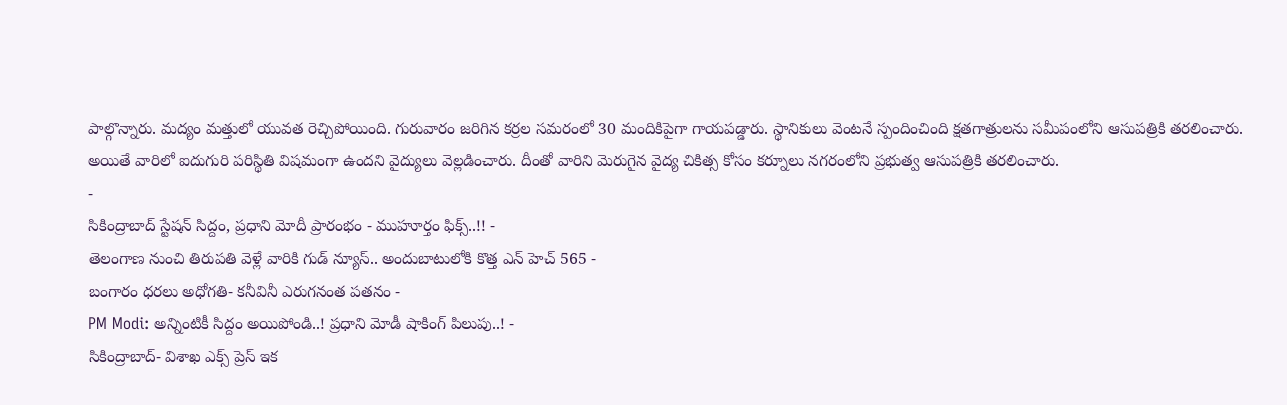పాల్గొన్నారు. మద్యం మత్తులో యువత రెచ్చిపోయింది. గురువారం జరిగిన కర్రల సమరంలో 30 మందికిపైగా గాయపడ్డారు. స్థానికులు వెంటనే స్పందించింది క్షతగాత్రులను సమీపంలోని ఆసుపత్రికి తరలించారు.
అయితే వారిలో ఐదుగురి పరిస్థితి విషమంగా ఉందని వైద్యులు వెల్లడించారు. దీంతో వారిని మెరుగైన వైద్య చికిత్స కోసం కర్నూలు నగరంలోని ప్రభుత్వ ఆసుపత్రికి తరలించారు.
-
సికింద్రాబాద్ స్టేషన్ సిద్దం, ప్రధాని మోదీ ప్రారంభం - ముహూర్తం ఫిక్స్..!! -
తెలంగాణ నుంచి తిరుపతి వెళ్లే వారికి గుడ్ న్యూస్.. అందుబాటులోకి కొత్త ఎన్ హెచ్ 565 -
బంగారం ధరలు అధోగతి- కనీవినీ ఎరుగనంత పతనం -
PM Modi: అన్నింటికీ సిద్దం అయిపోండి..! ప్రధాని మోడీ షాకింగ్ పిలుపు..! -
సికింద్రాబాద్- విశాఖ ఎక్స్ ప్రెస్ ఇక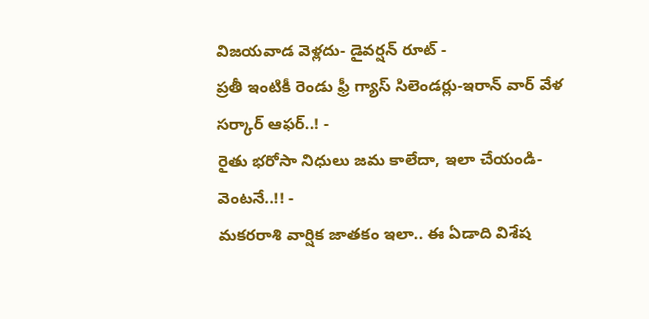విజయవాడ వెళ్లదు- డైవర్షన్ రూట్ -
ప్రతీ ఇంటికీ రెండు ఫ్రీ గ్యాస్ సిలెండర్లు-ఇరాన్ వార్ వేళ సర్కార్ ఆఫర్..! -
రైతు భరోసా నిధులు జమ కాలేదా, ఇలా చేయండి- వెంటనే..!! -
మకరరాశి వార్షిక జాతకం ఇలా.. ఈ ఏడాది విశేష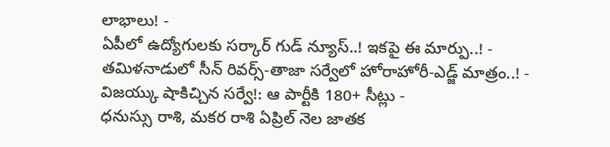లాభాలు! -
ఏపీలో ఉద్యోగులకు సర్కార్ గుడ్ న్యూస్..! ఇకపై ఈ మార్పు..! -
తమిళనాడులో సీన్ రివర్స్-తాజా సర్వేలో హోరాహోరీ-ఎడ్జ్ మాత్రం..! -
విజయ్కు షాకిచ్చిన సర్వే!: ఆ పార్టీకి 180+ సీట్లు -
ధనుస్సు రాశి, మకర రాశి ఏప్రిల్ నెల జాతక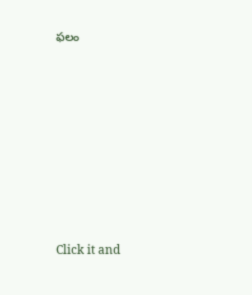ఫలం












Click it and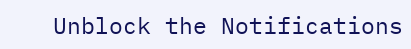Unblock the Notifications